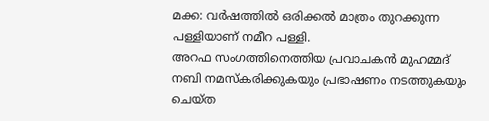മക്ക: വർഷത്തിൽ ഒരിക്കൽ മാത്രം തുറക്കുന്ന പള്ളിയാണ് നമീറ പള്ളി.
അറഫ സംഗത്തിനെത്തിയ പ്രവാചകൻ മുഹമ്മദ് നബി നമസ്കരിക്കുകയും പ്രഭാഷണം നടത്തുകയും ചെയ്ത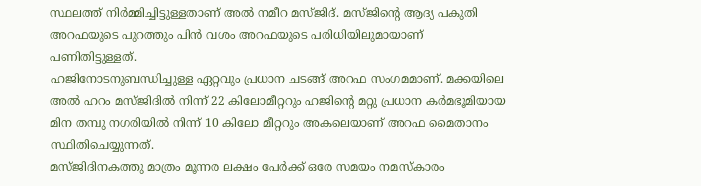സ്ഥലത്ത് നിർമ്മിച്ചിട്ടുള്ളതാണ് അൽ നമീറ മസ്ജിദ്. മസ്ജിന്റെ ആദ്യ പകുതി അറഫയുടെ പുറത്തും പിൻ വശം അറഫയുടെ പരിധിയിലുമായാണ് പണിതിട്ടുള്ളത്.
ഹജിനോടനുബന്ധിച്ചുള്ള ഏറ്റവും പ്രധാന ചടങ്ങ് അറഫ സംഗമമാണ്. മക്കയിലെ അൽ ഹറം മസ്ജിദിൽ നിന്ന് 22 കിലോമീറ്ററും ഹജിന്റെ മറ്റു പ്രധാന കർമഭൂമിയായ മിന തമ്പു നഗരിയിൽ നിന്ന് 10 കിലോ മീറ്ററും അകലെയാണ് അറഫ മൈതാനം സ്ഥിതിചെയ്യുന്നത്.
മസ്ജിദിനകത്തു മാത്രം മൂന്നര ലക്ഷം പേർക്ക് ഒരേ സമയം നമസ്കാരം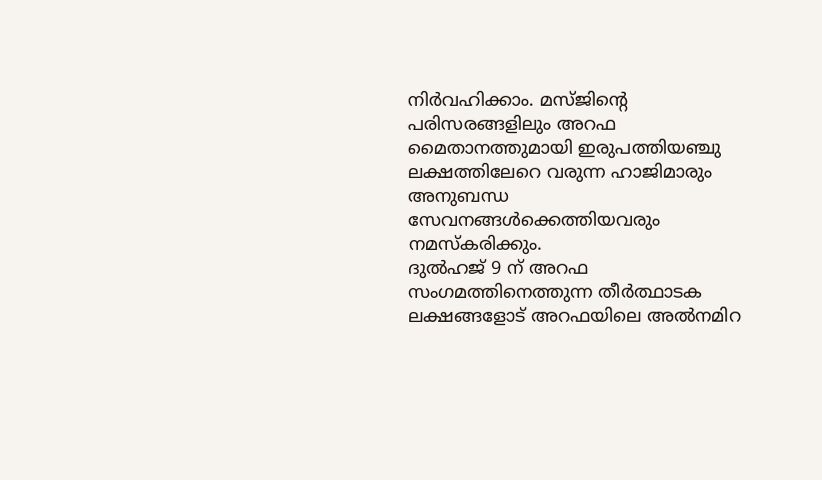നിർവഹിക്കാം. മസ്ജിന്റെ പരിസരങ്ങളിലും അറഫ മൈതാനത്തുമായി ഇരുപത്തിയഞ്ചു ലക്ഷത്തിലേറെ വരുന്ന ഹാജിമാരും അനുബന്ധ സേവനങ്ങൾക്കെത്തിയവരും നമസ്കരിക്കും.
ദുൽഹജ് 9 ന് അറഫ സംഗമത്തിനെത്തുന്ന തീർത്ഥാടക ലക്ഷങ്ങളോട് അറഫയിലെ അൽനമിറ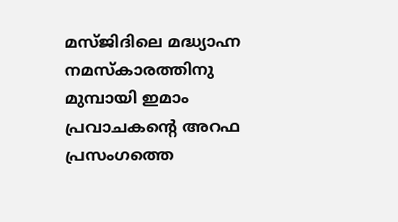മസ്ജിദിലെ മദ്ധ്യാഹ്ന നമസ്കാരത്തിനു മുമ്പായി ഇമാം പ്രവാചകന്റെ അറഫ പ്രസംഗത്തെ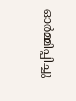ഓർമ്മിപ്പിച്ചു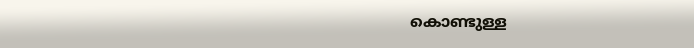കൊണ്ടുള്ള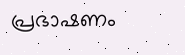പ്രഭാഷണം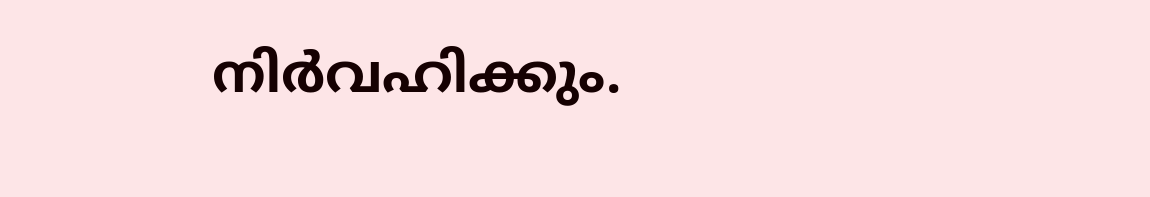നിർവഹിക്കും.